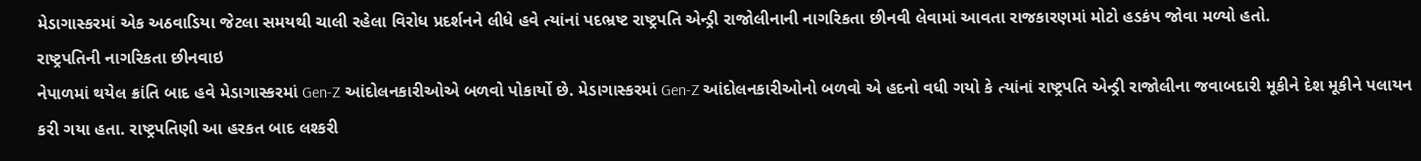મેડાગાસ્કરમાં એક અઠવાડિયા જેટલા સમયથી ચાલી રહેલા વિરોધ પ્રદર્શનને લીધે હવે ત્યાંનાં પદભ્રષ્ટ રાષ્ટ્રપતિ એન્ડ્રી રાજોલીનાની નાગરિકતા છીનવી લેવામાં આવતા રાજકારણમાં મોટો હડકંપ જોવા મળ્યો હતો.
રાષ્ટ્રપતિની નાગરિકતા છીનવાઇ
નેપાળમાં થયેલ ક્રાંતિ બાદ હવે મેડાગાસ્કરમાં Gen-Z આંદોલનકારીઓએ બળવો પોકાર્યો છે. મેડાગાસ્કરમાં Gen-Z આંદોલનકારીઓનો બળવો એ હદનો વધી ગયો કે ત્યાંનાં રાષ્ટ્રપતિ એન્ડ્રી રાજોલીના જવાબદારી મૂકીને દેશ મૂકીને પલાયન કરી ગયા હતા. રાષ્ટ્રપતિણી આ હરકત બાદ લશ્કરી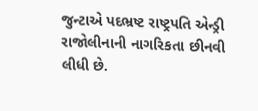જુન્ટાએ પદભ્રષ્ટ રાષ્ટ્રપતિ એન્ડ્રી રાજોલીનાની નાગરિકતા છીનવી લીધી છે.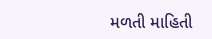મળતી માહિતી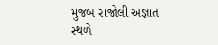મુજબ રાજોલી અજ્ઞાત સ્થળે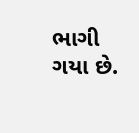ભાગી ગયા છે.